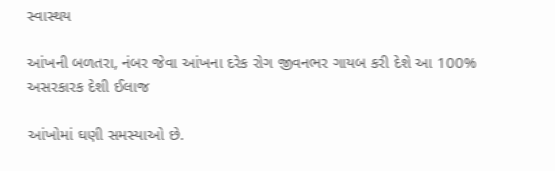સ્વાસ્થય

આંખની બળતરા, નંબર જેવા આંખના દરેક રોગ જીવનભર ગાયબ કરી દેશે આ 100% અસરકારક દેશી ઈલાજ

આંખોમાં ઘણી સમસ્યાઓ છે.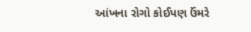આંખના રોગો કોઈપણ ઉંમરે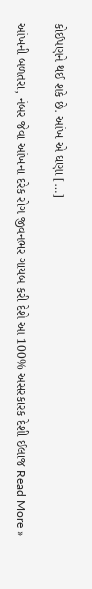કોઈપણને થઈ શકે છે. આંખ એ ઘણા […]

આંખની બળતરા, નંબર જેવા આંખના દરેક રોગ જીવનભર ગાયબ કરી દેશે આ 100% અસરકારક દેશી ઈલાજ Read More »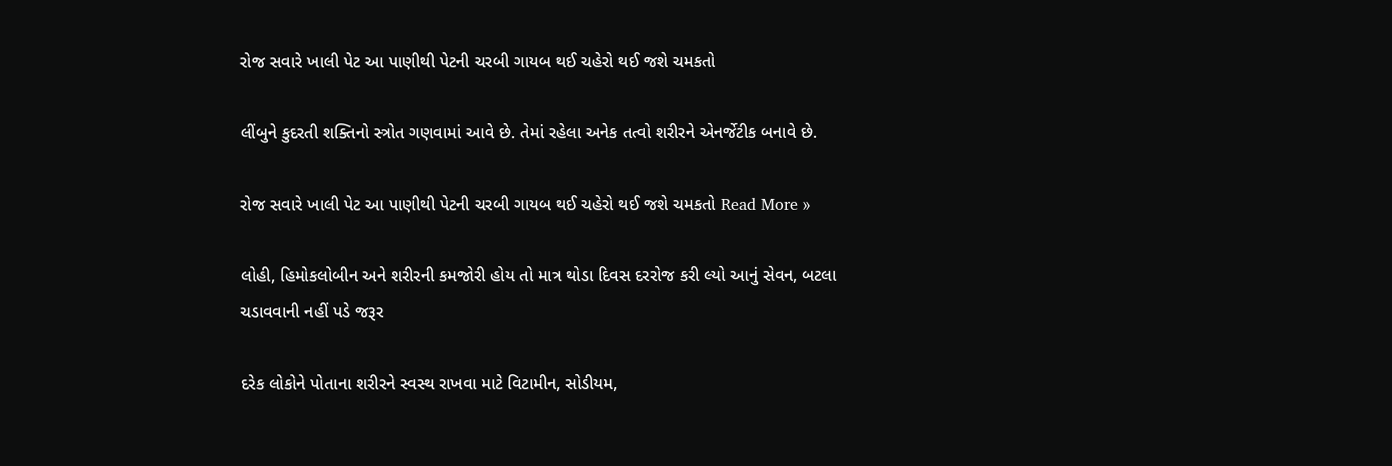રોજ સવારે ખાલી પેટ આ પાણીથી પેટની ચરબી ગાયબ થઈ ચહેરો થઈ જશે ચમકતો

લીંબુને કુદરતી શક્તિનો સ્ત્રોત ગણવામાં આવે છે. તેમાં રહેલા અનેક તત્વો શરીરને એનર્જેટીક બનાવે છે.

રોજ સવારે ખાલી પેટ આ પાણીથી પેટની ચરબી ગાયબ થઈ ચહેરો થઈ જશે ચમકતો Read More »

લોહી, હિમોકલોબીન અને શરીરની કમજોરી હોય તો માત્ર થોડા દિવસ દરરોજ કરી લ્યો આનું સેવન, બટલા ચડાવવાની નહીં પડે જરૂર

દરેક લોકોને પોતાના શરીરને સ્વસ્થ રાખવા માટે વિટામીન, સોડીયમ,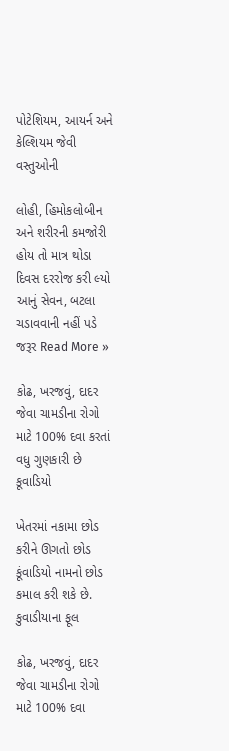પોટેશિયમ, આયર્ન અને કેલ્શિયમ જેવી વસ્તુઓની

લોહી, હિમોકલોબીન અને શરીરની કમજોરી હોય તો માત્ર થોડા દિવસ દરરોજ કરી લ્યો આનું સેવન, બટલા ચડાવવાની નહીં પડે જરૂર Read More »

કોઢ, ખરજવું, દાદર જેવા ચામડીના રોગો માટે 100% દવા કરતાં વધુ ગુણકારી છે કૂવાડિયો

ખેતરમાં નકામા છોડ કરીને ઊગતો છોડ કૂંવાડિયો નામનો છોડ કમાલ કરી શકે છે. કુવાડીયાના ફૂલ

કોઢ, ખરજવું, દાદર જેવા ચામડીના રોગો માટે 100% દવા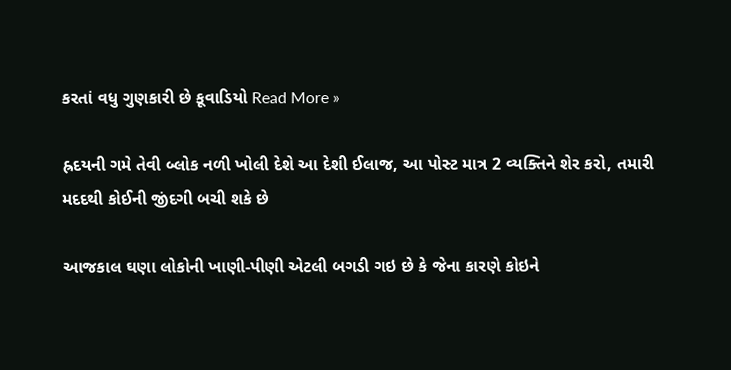કરતાં વધુ ગુણકારી છે કૂવાડિયો Read More »

હ્રદયની ગમે તેવી બ્લોક નળી ખોલી દેશે આ દેશી ઈલાજ, આ પોસ્ટ માત્ર 2 વ્યક્તિને શેર કરો, તમારી મદદથી કોઈની જીંદગી બચી શકે છે

આજકાલ ઘણા લોકોની ખાણી-પીણી એટલી બગડી ગઇ છે કે જેના કારણે કોઇને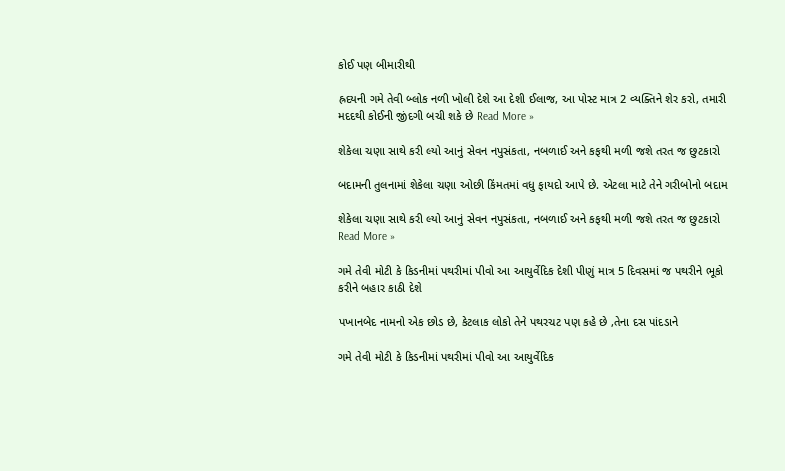કોઈ પણ બીમારીથી

હ્રદયની ગમે તેવી બ્લોક નળી ખોલી દેશે આ દેશી ઈલાજ, આ પોસ્ટ માત્ર 2 વ્યક્તિને શેર કરો, તમારી મદદથી કોઈની જીંદગી બચી શકે છે Read More »

શેકેલા ચણા સાથે કરી લ્યો આનું સેવન નપુસંકતા, નબળાઈ અને કફથી મળી જશે તરત જ છુટકારો

બદામની તુલનામાં શેકેલા ચણા ઓછી કિંમતમાં વધુ ફાયદો આપે છે. એટલા માટે તેને ગરીબોનો બદામ

શેકેલા ચણા સાથે કરી લ્યો આનું સેવન નપુસંકતા, નબળાઈ અને કફથી મળી જશે તરત જ છુટકારો Read More »

ગમે તેવી મોટી કે કિડનીમાં પથરીમાં પીવો આ આયુર્વેદિક દેશી પીણું માત્ર 5 દિવસમાં જ પથરીને ભૂકો કરીને બહાર કાઠી દેશે

પખાનબેદ નામનો એક છોડ છે, કેટલાક લોકો તેને પથરચટ પણ કહે છે ,તેના દસ પાંદડાને

ગમે તેવી મોટી કે કિડનીમાં પથરીમાં પીવો આ આયુર્વેદિક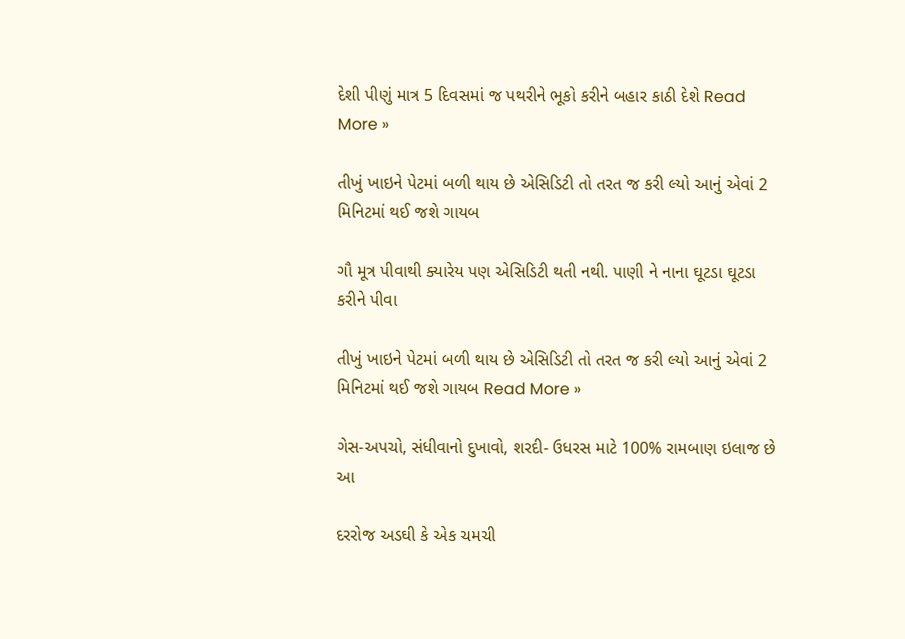દેશી પીણું માત્ર 5 દિવસમાં જ પથરીને ભૂકો કરીને બહાર કાઠી દેશે Read More »

તીખું ખાઇને પેટમાં બળી થાય છે એસિડિટી તો તરત જ કરી લ્યો આનું એવાં 2 મિનિટમાં થઈ જશે ગાયબ

ગૌ મૂત્ર પીવાથી ક્યારેય પણ એસિડિટી થતી નથી. પાણી ને નાના ઘૂટડા ઘૂટડા કરીને પીવા

તીખું ખાઇને પેટમાં બળી થાય છે એસિડિટી તો તરત જ કરી લ્યો આનું એવાં 2 મિનિટમાં થઈ જશે ગાયબ Read More »

ગેસ-અપચો, સંધીવાનો દુખાવો, શરદી- ઉધરસ માટે 100% રામબાણ ઇલાજ છે આ

દરરોજ અડઘી કે એક ચમચી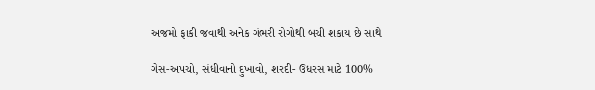અજમો ફાકી જવાથી અનેક ગંભરી રોગોથી બચી શકાય છે સાથે

ગેસ-અપચો, સંધીવાનો દુખાવો, શરદી- ઉધરસ માટે 100%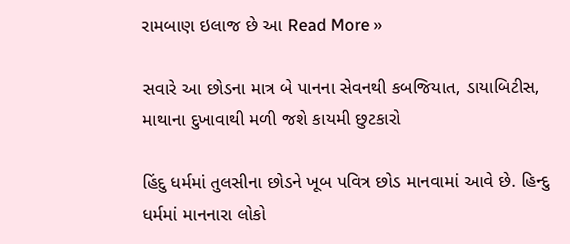રામબાણ ઇલાજ છે આ Read More »

સવારે આ છોડના માત્ર બે પાનના સેવનથી કબજિયાત, ડાયાબિટીસ, માથાના દુખાવાથી મળી જશે કાયમી છુટકારો

હિંદુ ધર્મમાં તુલસીના છોડને ખૂબ પવિત્ર છોડ માનવામાં આવે છે. હિન્દુ ધર્મમાં માનનારા લોકો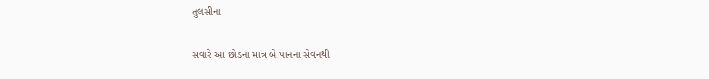તુલસીના

સવારે આ છોડના માત્ર બે પાનના સેવનથી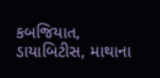કબજિયાત, ડાયાબિટીસ, માથાના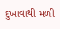દુખાવાથી મળી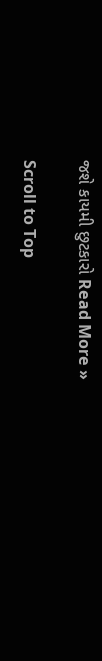જશે કાયમી છુટકારો Read More »

Scroll to Top